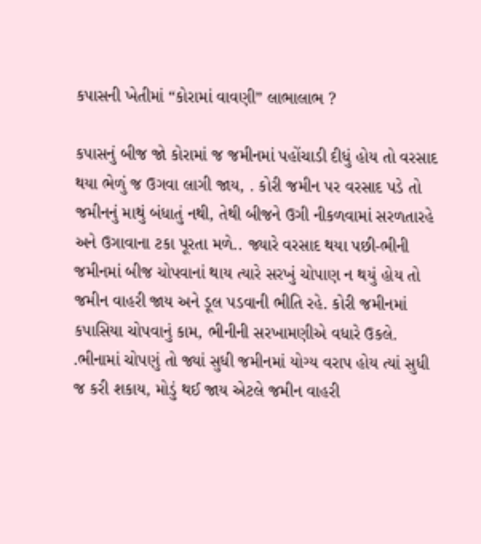કપાસની ખેતીમાં “કોરામાં વાવણી” લાભાલાભ ?

કપાસનું બીજ જો કોરામાં જ જમીનમાં પહોંચાડી દીધું હોય તો વરસાદ થયા ભેળું જ ઉગવા લાગી જાય, . કોરી જમીન પર વરસાદ પડે તો જમીનનું માથું બંધાતું નથી, તેથી બીજને ઉગી નીકળવામાં સરળતારહે અને ઉગાવાના ટકા પૂરતા મળે.. જ્યારે વરસાદ થયા પછી-ભીની જમીનમાં બીજ ચોપવાનાં થાય ત્યારે સરખું ચોપાણ ન થયું હોય તો જમીન વાહરી જાય અને ડૂલ પડવાની ભીતિ રહે. કોરી જમીનમાં કપાસિયા ચોપવાનું કામ, ભીનીની સરખામણીએ વધારે ઉકલે. .ભીનામાં ચોપણું તો જ્યાં સુધી જમીનમાં યોગ્ય વરાપ હોય ત્યાં સુધી જ કરી શકાય, મોડું થઈ જાય એટલે જમીન વાહરી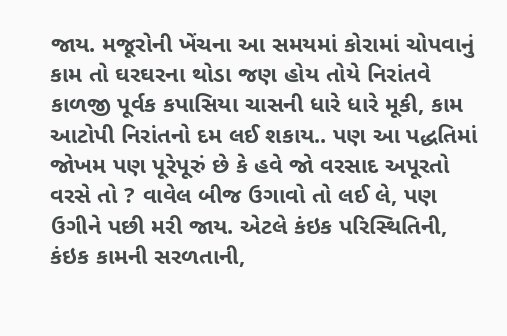જાય. મજૂરોની ખેંચના આ સમયમાં કોરામાં ચોપવાનું કામ તો ઘરઘરના થોડા જણ હોય તોયે નિરાંતવે કાળજી પૂર્વક કપાસિયા ચાસની ધારે ધારે મૂકી, કામ આટોપી નિરાંતનો દમ લઈ શકાય.. પણ આ પદ્ધતિમાં જોખમ પણ પૂરેપૂરું છે કે હવે જો વરસાદ અપૂરતો વરસે તો ? વાવેલ બીજ ઉગાવો તો લઈ લે, પણ ઉગીને પછી મરી જાય. એટલે કંઇક પરિસ્થિતિની, કંઇક કામની સરળતાની,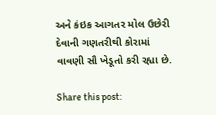અને કંઇક આગતર મોલ ઉછેરી દેવાની ગણતરીથી કોરામાં વાવણી સૌ ખેડૂતો કરી રહ્યા છે.

Share this post: